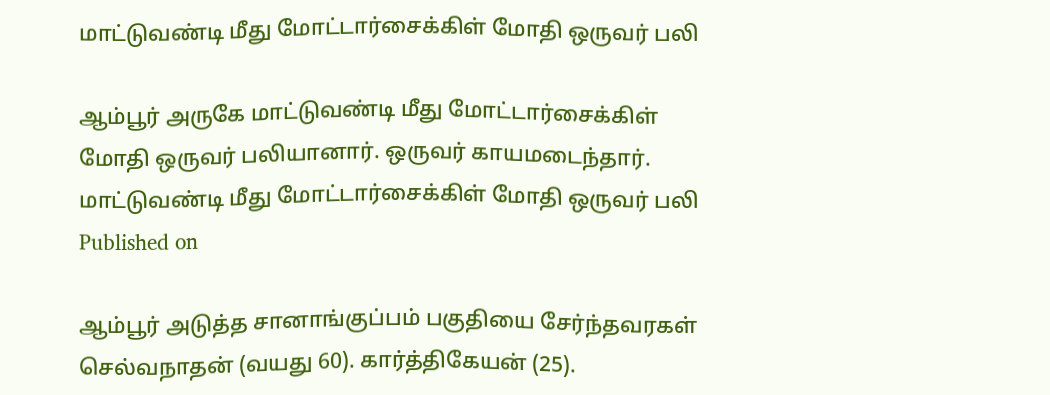மாட்டுவண்டி மீது மோட்டார்சைக்கிள் மோதி ஒருவர் பலி

ஆம்பூர் அருகே மாட்டுவண்டி மீது மோட்டார்சைக்கிள் மோதி ஒருவர் பலியானார். ஒருவர் காயமடைந்தார்.
மாட்டுவண்டி மீது மோட்டார்சைக்கிள் மோதி ஒருவர் பலி
Published on

ஆம்பூர் அடுத்த சானாங்குப்பம் பகுதியை சேர்ந்தவரகள் செல்வநாதன் (வயது 60). கார்த்திகேயன் (25).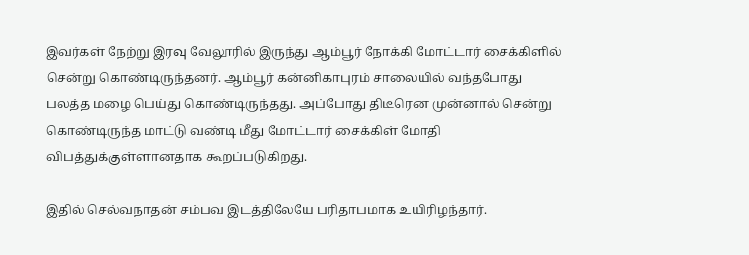இவர்கள் நேற்று இரவு வேலூரில் இருந்து ஆம்பூர் நோக்கி மோட்டார் சைக்கிளில் சென்று கொண்டிருந்தனர். ஆம்பூர் கன்னிகாபுரம் சாலையில் வந்தபோது பலத்த மழை பெய்து கொண்டிருந்தது. அப்போது திடீரென முன்னால் சென்று கொண்டிருந்த மாட்டு வண்டி மீது மோட்டார் சைக்கிள் மோதி விபத்துக்குள்ளானதாக கூறப்படுகிறது.

இதில் செல்வநாதன் சம்பவ இடத்திலேயே பரிதாபமாக உயிரிழந்தார்.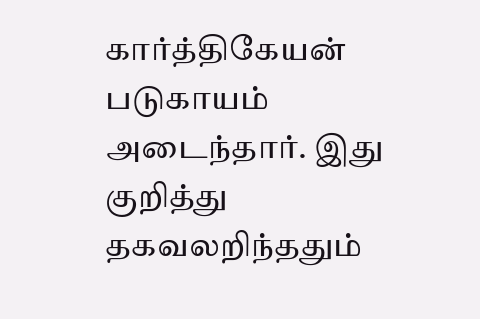கார்த்திகேயன் படுகாயம் அடைந்தார். இது குறித்து தகவலறிந்ததும்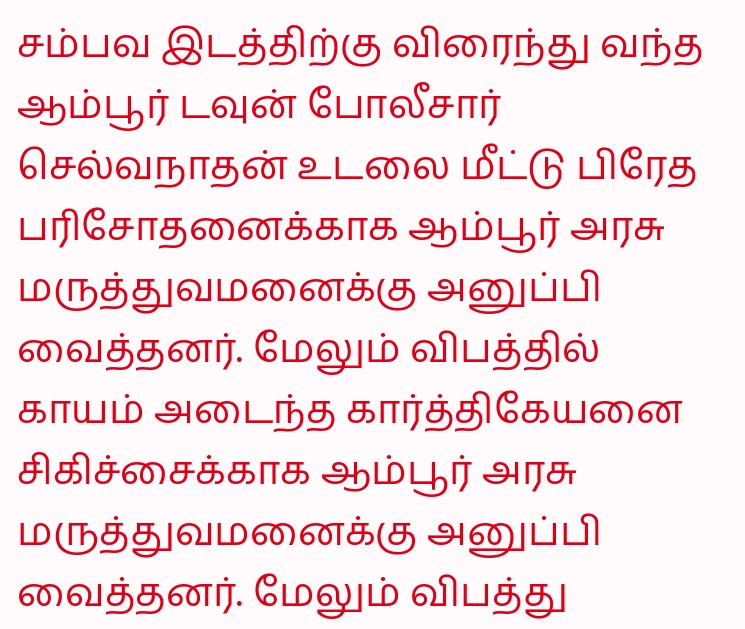சம்பவ இடத்திற்கு விரைந்து வந்த ஆம்பூர் டவுன் போலீசார் செல்வநாதன் உடலை மீட்டு பிரேத பரிசோதனைக்காக ஆம்பூர் அரசு மருத்துவமனைக்கு அனுப்பி வைத்தனர். மேலும் விபத்தில் காயம் அடைந்த கார்த்திகேயனை சிகிச்சைக்காக ஆம்பூர் அரசு மருத்துவமனைக்கு அனுப்பி வைத்தனர். மேலும் விபத்து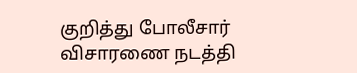குறித்து போலீசார் விசாரணை நடத்தி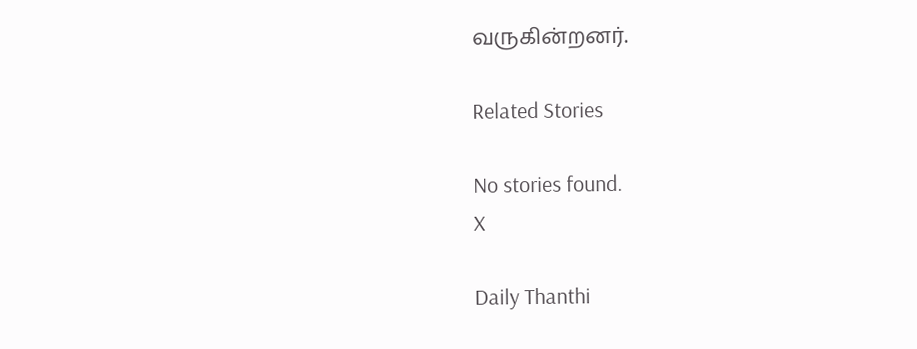வருகின்றனர்.

Related Stories

No stories found.
X

Daily Thanthi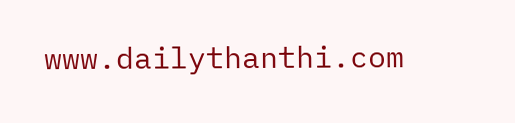www.dailythanthi.com